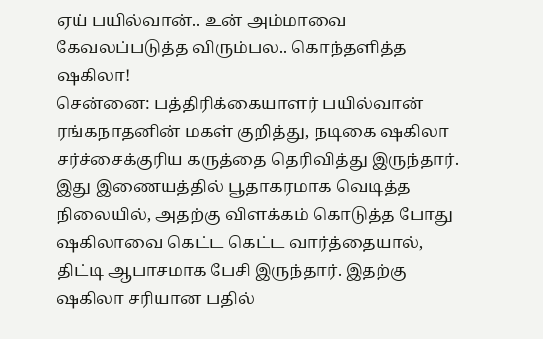ஏய் பயில்வான்.. உன் அம்மாவை கேவலப்படுத்த விரும்பல.. கொந்தளித்த ஷகிலா!
சென்னை: பத்திரிக்கையாளர் பயில்வான் ரங்கநாதனின் மகள் குறித்து, நடிகை ஷகிலா சர்ச்சைக்குரிய கருத்தை தெரிவித்து இருந்தார். இது இணையத்தில் பூதாகரமாக வெடித்த நிலையில், அதற்கு விளக்கம் கொடுத்த போது ஷகிலாவை கெட்ட கெட்ட வார்த்தையால், திட்டி ஆபாசமாக பேசி இருந்தார். இதற்கு ஷகிலா சரியான பதில்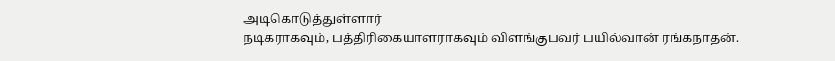அடிகொடுத்துள்ளார்
நடிகராகவும், பத்திரிகையாளராகவும் விளங்குபவர் பயில்வான் ரங்கநாதன்.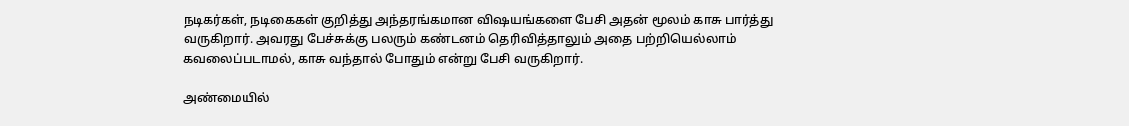நடிகர்கள், நடிகைகள் குறித்து அந்தரங்கமான விஷயங்களை பேசி அதன் மூலம் காசு பார்த்து வருகிறார். அவரது பேச்சுக்கு பலரும் கண்டனம் தெரிவித்தாலும் அதை பற்றியெல்லாம் கவலைப்படாமல், காசு வந்தால் போதும் என்று பேசி வருகிறார்.

அண்மையில்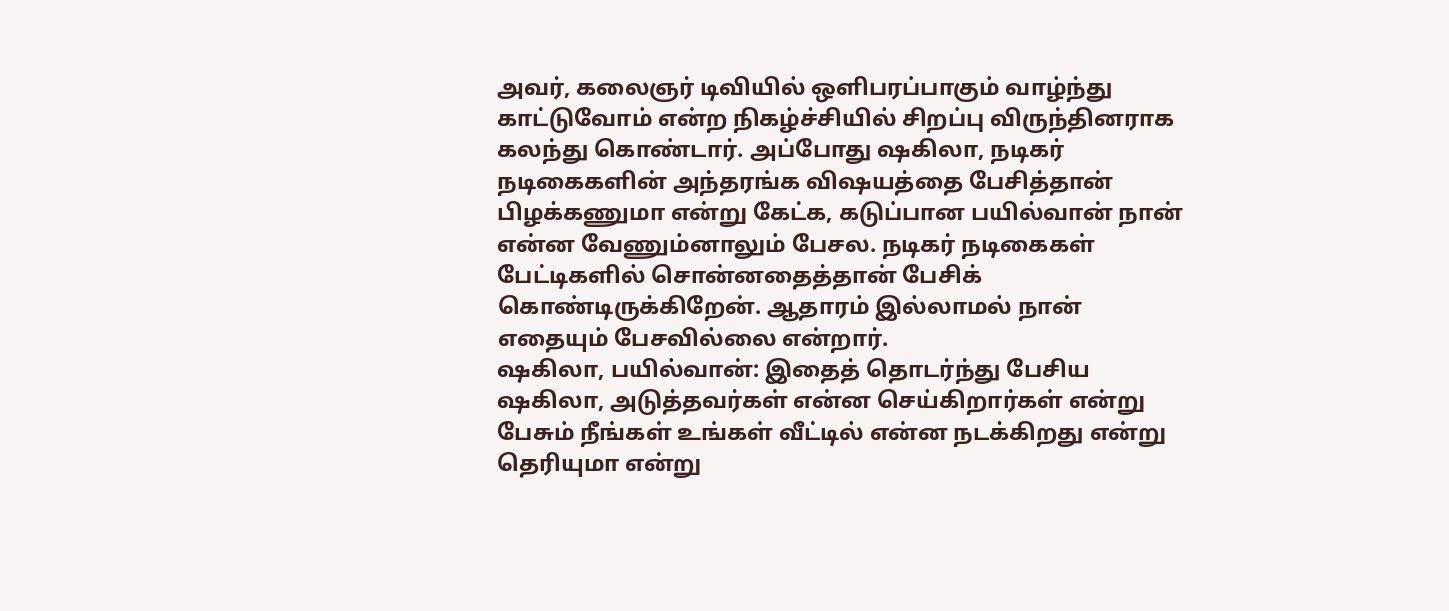அவர், கலைஞர் டிவியில் ஒளிபரப்பாகும் வாழ்ந்து காட்டுவோம் என்ற நிகழ்ச்சியில் சிறப்பு விருந்தினராக கலந்து கொண்டார். அப்போது ஷகிலா, நடிகர் நடிகைகளின் அந்தரங்க விஷயத்தை பேசித்தான் பிழக்கணுமா என்று கேட்க, கடுப்பான பயில்வான் நான் என்ன வேணும்னாலும் பேசல. நடிகர் நடிகைகள் பேட்டிகளில் சொன்னதைத்தான் பேசிக் கொண்டிருக்கிறேன். ஆதாரம் இல்லாமல் நான் எதையும் பேசவில்லை என்றார்.
ஷகிலா, பயில்வான்: இதைத் தொடர்ந்து பேசிய ஷகிலா, அடுத்தவர்கள் என்ன செய்கிறார்கள் என்று பேசும் நீங்கள் உங்கள் வீட்டில் என்ன நடக்கிறது என்று தெரியுமா என்று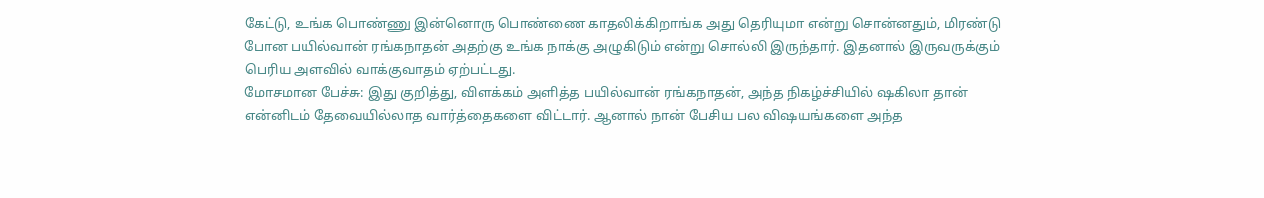கேட்டு, உங்க பொண்ணு இன்னொரு பொண்ணை காதலிக்கிறாங்க அது தெரியுமா என்று சொன்னதும், மிரண்டு போன பயில்வான் ரங்கநாதன் அதற்கு உங்க நாக்கு அழுகிடும் என்று சொல்லி இருந்தார். இதனால் இருவருக்கும் பெரிய அளவில் வாக்குவாதம் ஏற்பட்டது.
மோசமான பேச்சு: இது குறித்து, விளக்கம் அளித்த பயில்வான் ரங்கநாதன், அந்த நிகழ்ச்சியில் ஷகிலா தான் என்னிடம் தேவையில்லாத வார்த்தைகளை விட்டார். ஆனால் நான் பேசிய பல விஷயங்களை அந்த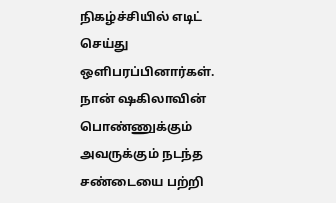நிகழ்ச்சியில் எடிட் செய்து ஒளிபரப்பினார்கள். நான் ஷகிலாவின் பொண்ணுக்கும் அவருக்கும் நடந்த சண்டையை பற்றி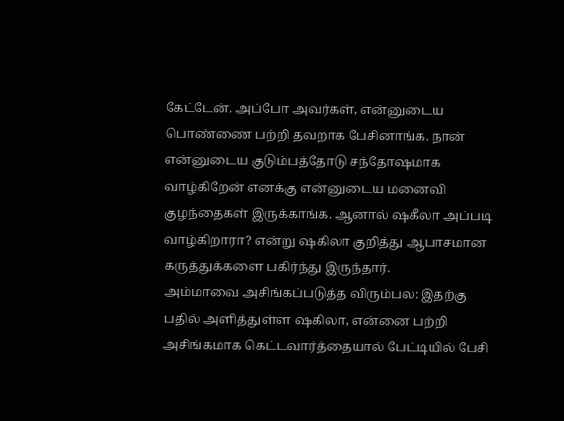கேட்டேன். அப்போ அவர்கள், என்னுடைய பொண்ணை பற்றி தவறாக பேசினாங்க. நான் என்னுடைய குடும்பத்தோடு சந்தோஷமாக வாழ்கிறேன் எனக்கு என்னுடைய மனைவி குழந்தைகள் இருக்காங்க. ஆனால் ஷகீலா அப்படி வாழ்கிறாரா? என்று ஷகிலா குறித்து ஆபாசமான கருத்துக்களை பகிர்ந்து இருந்தார்.
அம்மாவை அசிங்கப்படுத்த விரும்பல: இதற்கு பதில் அளித்துள்ள ஷகிலா, என்னை பற்றி அசிங்கமாக கெட்டவார்த்தையால் பேட்டியில் பேசி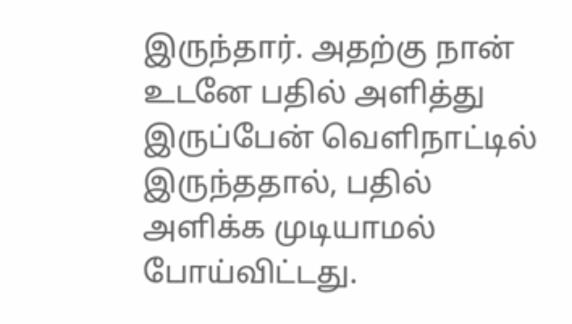இருந்தார். அதற்கு நான் உடனே பதில் அளித்து இருப்பேன் வெளிநாட்டில் இருந்ததால், பதில் அளிக்க முடியாமல் போய்விட்டது.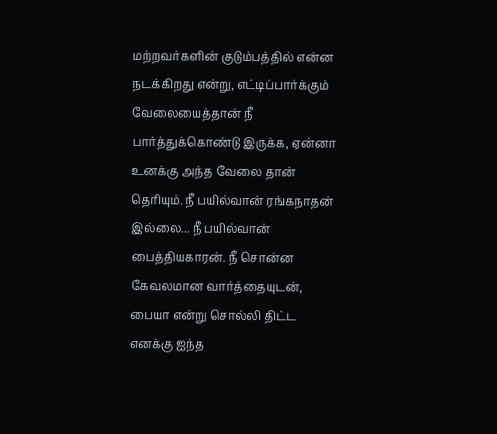மற்றவர்களின் குடும்பத்தில் என்ன நடக்கிறது என்று, எட்டிப்பார்க்கும் வேலையைத்தான் நீ பார்த்துக்கொண்டு இருக்க, ஏன்னா உனக்கு அந்த வேலை தான் தெரியும். நீ பயில்வான் ரங்கநாதன் இல்லை... நீ பயில்வான் பைத்தியகாரன். நீ சொன்ன கேவலமான வார்த்தையுடன், பையா என்று சொல்லி திட்ட எனக்கு ஐந்த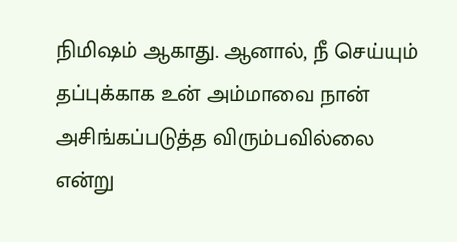நிமிஷம் ஆகாது. ஆனால், நீ செய்யும் தப்புக்காக உன் அம்மாவை நான் அசிங்கப்படுத்த விரும்பவில்லை என்று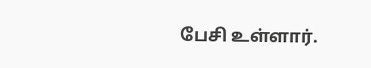பேசி உள்ளார்.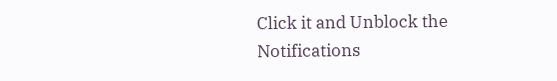Click it and Unblock the Notifications